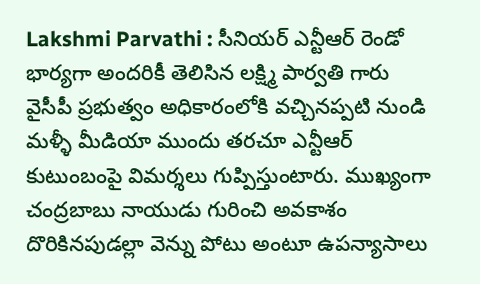Lakshmi Parvathi : సీనియర్ ఎన్టీఆర్ రెండో భార్యగా అందరికీ తెలిసిన లక్ష్మి పార్వతి గారు వైసీపీ ప్రభుత్వం అధికారంలోకి వచ్చినప్పటి నుండి మళ్ళీ మీడియా ముందు తరచూ ఎన్టీఆర్ కుటుంబంపై విమర్శలు గుప్పిస్తుంటారు. ముఖ్యంగా చంద్రబాబు నాయుడు గురించి అవకాశం దొరికినపుడల్లా వెన్ను పోటు అంటూ ఉపన్యాసాలు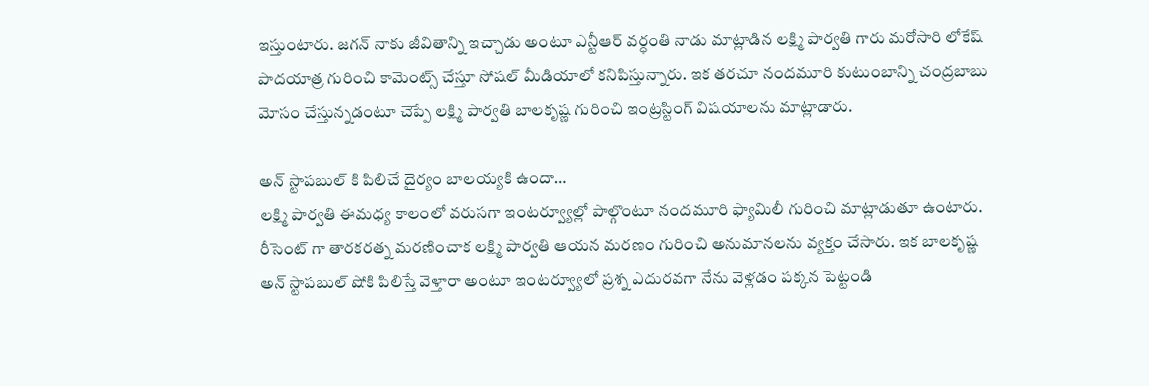ఇస్తుంటారు. జగన్ నాకు జీవితాన్ని ఇచ్చాడు అంటూ ఎన్టీఆర్ వర్ధంతి నాడు మాట్లాడిన లక్ష్మి పార్వతి గారు మరోసారి లోకేష్ పాదయాత్ర గురించి కామెంట్స్ చేస్తూ సోషల్ మీడియాలో కనిపిస్తున్నారు. ఇక తరచూ నందమూరి కుటుంబాన్ని చంద్రబాబు మోసం చేస్తున్నడంటూ చెప్పే లక్ష్మి పార్వతి బాలకృష్ణ గురించి ఇంట్రస్టింగ్ విషయాలను మాట్లాడారు.

అన్ స్టాపబుల్ కి పిలిచే దైర్యం బాలయ్యకి ఉందా…
లక్ష్మి పార్వతి ఈమధ్య కాలంలో వరుసగా ఇంటర్వ్యూల్లో పాల్గొంటూ నందమూరి ఫ్యామిలీ గురించి మాట్లాడుతూ ఉంటారు. రీసెంట్ గా తారకరత్న మరణించాక లక్ష్మి పార్వతి ఆయన మరణం గురించి అనుమానలను వ్యక్తం చేసారు. ఇక బాలకృష్ణ అన్ స్టాపబుల్ షోకి పిలిస్తే వెళ్తారా అంటూ ఇంటర్వ్యూలో ప్రశ్న ఎదురవగా నేను వెళ్లడం పక్కన పెట్టండి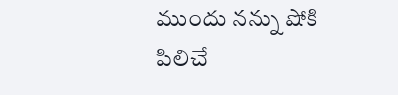ముందు నన్ను షోకి పిలిచే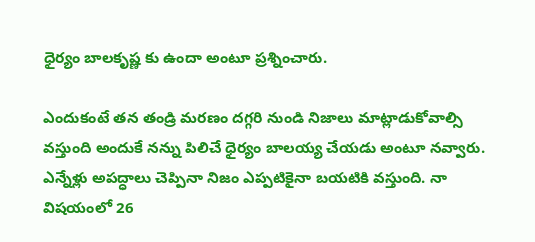ధైర్యం బాలకృష్ణ కు ఉందా అంటూ ప్రశ్నించారు.

ఎందుకంటే తన తండ్రి మరణం దగ్గరి నుండి నిజాలు మాట్లాడుకోవాల్సి వస్తుంది అందుకే నన్ను పిలిచే ధైర్యం బాలయ్య చేయడు అంటూ నవ్వారు. ఎన్నేళ్లు అపద్ధాలు చెప్పినా నిజం ఎప్పటికైనా బయటికి వస్తుంది. నా విషయంలో 26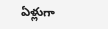ఏళ్లుగా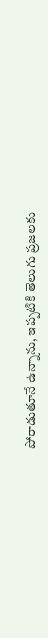పోరాడుతూనే ఉన్నాను, ఇప్పటికి తెలుగు ప్రజలకు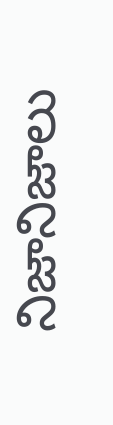నిజానిజాలు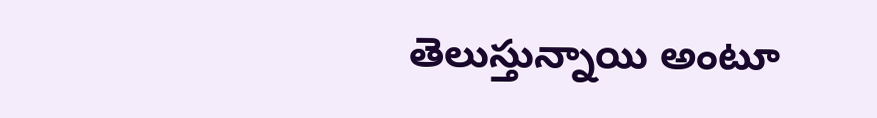తెలుస్తున్నాయి అంటూ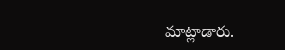మాట్లాడారు.